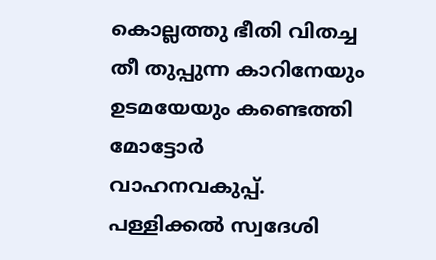കൊല്ലത്തു ഭീതി വിതച്ച തീ തുപ്പുന്ന കാറിനേയും ഉടമയേയും കണ്ടെത്തി മോട്ടോര്‍ വാഹനവകുപ്പ്. പള്ളിക്കല്‍ സ്വദേശി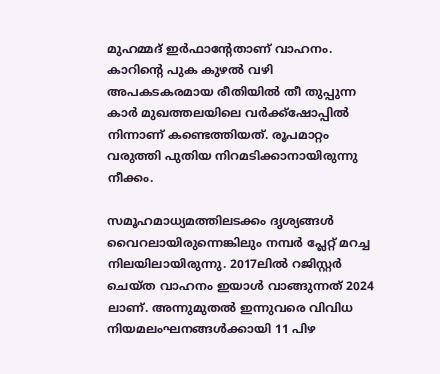മുഹമ്മദ് ഇര്‍ഫാന്‍റേതാണ് വാഹനം. കാറിന്‍റെ പുക കുഴല്‍ വഴി അപകടകരമായ രീതിയില്‍ തീ തുപ്പുന്ന കാര്‍ മുഖത്തലയിലെ വർക്ക്‌ഷോപ്പിൽ നിന്നാണ് കണ്ടെത്തിയത്. രൂപമാറ്റം വരുത്തി പുതിയ നിറമടിക്കാനായിരുന്നു നീക്കം.

സമൂഹമാധ്യമത്തിലടക്കം ദൃശ്യങ്ങള്‍ വൈറലായിരുന്നെങ്കിലും നമ്പര്‍ പ്ലേറ്റ് മറച്ച നിലയിലായിരുന്നു. 2017ലില്‍ റജിസ്റ്റര്‍ ചെയ്ത വാഹനം ഇയാൾ വാങ്ങുന്നത് 2024 ലാണ്. അന്നുമുതൽ ഇന്നുവരെ വിവിധ നിയമലംഘനങ്ങൾക്കായി 11 പിഴ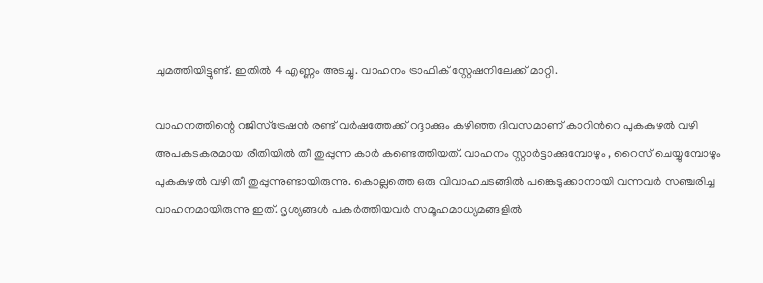ചുമത്തിയിട്ടുണ്ട്. ഇതിൽ 4 എണ്ണം അടച്ചു. വാഹനം ട്രാഫിക് സ്റ്റേഷനിലേക്ക് മാറ്റി.

വാഹനത്തിന്റെ റജിസ്ട്രേഷന്‍ രണ്ട് വര്‍ഷത്തേക്ക് റദ്ദാക്കും കഴിഞ്ഞ ദിവസമാണ് കാറിന്‍റെ പുകകുഴല്‍ വഴി അപകടകരമായ രീതിയില്‍ തീ തുപ്പുന്ന കാര്‍ കണ്ടെത്തിയത്. വാഹനം സ്റ്റാര്‍ട്ടാക്കുമ്പോഴും , റൈസ് ചെയ്യുമ്പോഴും പുകകുഴല്‍ വഴി തീ തുപ്പുന്നുണ്ടായിരുന്നു. കൊല്ലത്തെ ഒരു വിവാഹചടങ്ങില്‍ പങ്കെടുക്കാനായി വന്നവര്‍ സഞ്ചരിച്ച വാഹനമായിരുന്നു ഇത്. ദൃശ്യങ്ങള്‍ പകര്‍ത്തിയവര്‍ സമൂഹമാധ്യമങ്ങളില്‍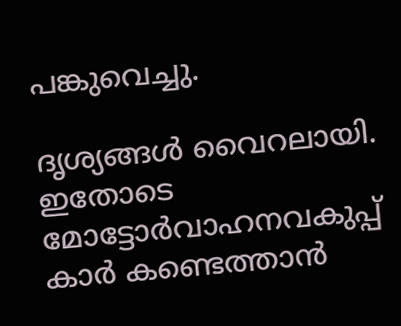പങ്കുവെച്ചു.

ദൃശ്യങ്ങള്‍ വൈറലായി. ഇതോടെ മോട്ടോര്‍വാഹനവകുപ്പ് കാര്‍ കണ്ടെത്താന്‍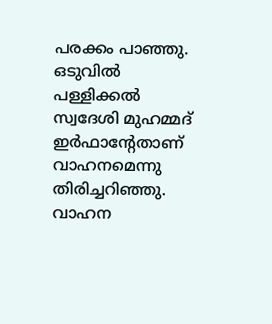പരക്കം പാഞ്ഞു. ഒടുവില്‍ പള്ളിക്കല്‍ സ്വദേശി മുഹമ്മദ് ഇര്‍ഫാന്‍റേതാണ് വാഹനമെന്നു തിരിച്ചറിഞ്ഞു. വാഹന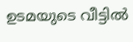ഉടമയുടെ വീട്ടില്‍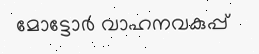മോട്ടോര്‍ വാഹനവകുപ്പ്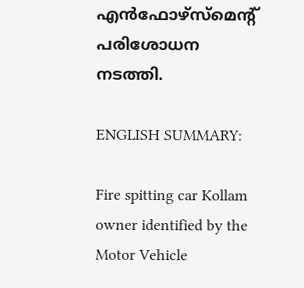എന്‍ഫോഴ്സ്മെന്‍റ് പരിശോധന നടത്തി.

ENGLISH SUMMARY:

Fire spitting car Kollam owner identified by the Motor Vehicle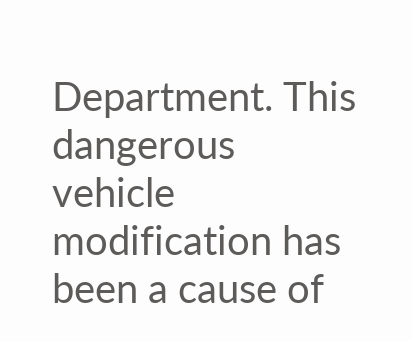Department. This dangerous vehicle modification has been a cause of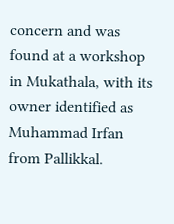concern and was found at a workshop in Mukathala, with its owner identified as Muhammad Irfan from Pallikkal.